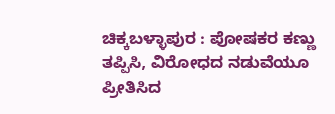ಚಿಕ್ಕಬಳ್ಳಾಪುರ : ಪೋಷಕರ ಕಣ್ಣು ತಪ್ಪಿಸಿ, ವಿರೋಧದ ನಡುವೆಯೂ ಪ್ರೀತಿಸಿದ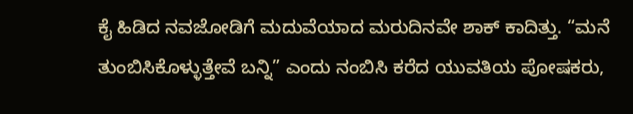ಕೈ ಹಿಡಿದ ನವಜೋಡಿಗೆ ಮದುವೆಯಾದ ಮರುದಿನವೇ ಶಾಕ್ ಕಾದಿತ್ತು. “ಮನೆ ತುಂಬಿಸಿಕೊಳ್ಳುತ್ತೇವೆ ಬನ್ನಿ” ಎಂದು ನಂಬಿಸಿ ಕರೆದ ಯುವತಿಯ ಪೋಷಕರು,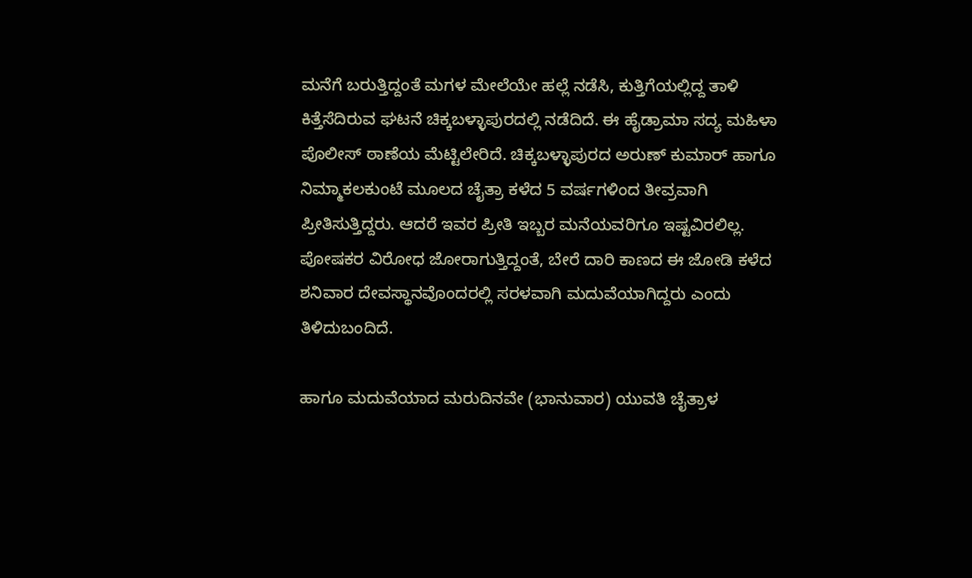ಮನೆಗೆ ಬರುತ್ತಿದ್ದಂತೆ ಮಗಳ ಮೇಲೆಯೇ ಹಲ್ಲೆ ನಡೆಸಿ, ಕುತ್ತಿಗೆಯಲ್ಲಿದ್ದ ತಾಳಿ ಕಿತ್ತೆಸೆದಿರುವ ಘಟನೆ ಚಿಕ್ಕಬಳ್ಳಾಪುರದಲ್ಲಿ ನಡೆದಿದೆ. ಈ ಹೈಡ್ರಾಮಾ ಸದ್ಯ ಮಹಿಳಾ ಪೊಲೀಸ್ ಠಾಣೆಯ ಮೆಟ್ಟಿಲೇರಿದೆ. ಚಿಕ್ಕಬಳ್ಳಾಪುರದ ಅರುಣ್ ಕುಮಾರ್ ಹಾಗೂ ನಿಮ್ಮಾಕಲಕುಂಟೆ ಮೂಲದ ಚೈತ್ರಾ ಕಳೆದ 5 ವರ್ಷಗಳಿಂದ ತೀವ್ರವಾಗಿ ಪ್ರೀತಿಸುತ್ತಿದ್ದರು. ಆದರೆ ಇವರ ಪ್ರೀತಿ ಇಬ್ಬರ ಮನೆಯವರಿಗೂ ಇಷ್ಟವಿರಲಿಲ್ಲ. ಪೋಷಕರ ವಿರೋಧ ಜೋರಾಗುತ್ತಿದ್ದಂತೆ, ಬೇರೆ ದಾರಿ ಕಾಣದ ಈ ಜೋಡಿ ಕಳೆದ ಶನಿವಾರ ದೇವಸ್ಥಾನವೊಂದರಲ್ಲಿ ಸರಳವಾಗಿ ಮದುವೆಯಾಗಿದ್ದರು ಎಂದು ತಿಳಿದುಬಂದಿದೆ.

ಹಾಗೂ ಮದುವೆಯಾದ ಮರುದಿನವೇ (ಭಾನುವಾರ) ಯುವತಿ ಚೈತ್ರಾಳ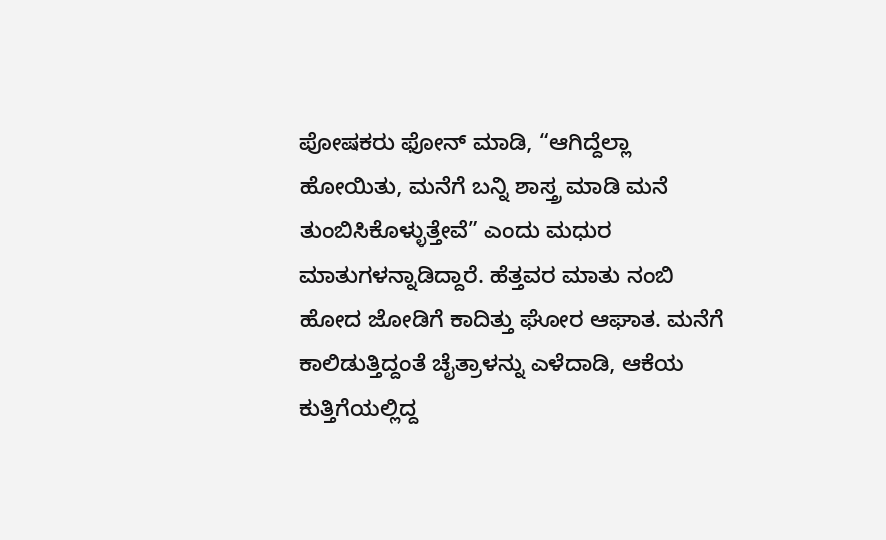ಪೋಷಕರು ಫೋನ್ ಮಾಡಿ, “ಆಗಿದ್ದೆಲ್ಲಾ ಹೋಯಿತು, ಮನೆಗೆ ಬನ್ನಿ ಶಾಸ್ತ್ರ ಮಾಡಿ ಮನೆ ತುಂಬಿಸಿಕೊಳ್ಳುತ್ತೇವೆ” ಎಂದು ಮಧುರ ಮಾತುಗಳನ್ನಾಡಿದ್ದಾರೆ. ಹೆತ್ತವರ ಮಾತು ನಂಬಿ ಹೋದ ಜೋಡಿಗೆ ಕಾದಿತ್ತು ಘೋರ ಆಘಾತ. ಮನೆಗೆ ಕಾಲಿಡುತ್ತಿದ್ದಂತೆ ಚೈತ್ರಾಳನ್ನು ಎಳೆದಾಡಿ, ಆಕೆಯ ಕುತ್ತಿಗೆಯಲ್ಲಿದ್ದ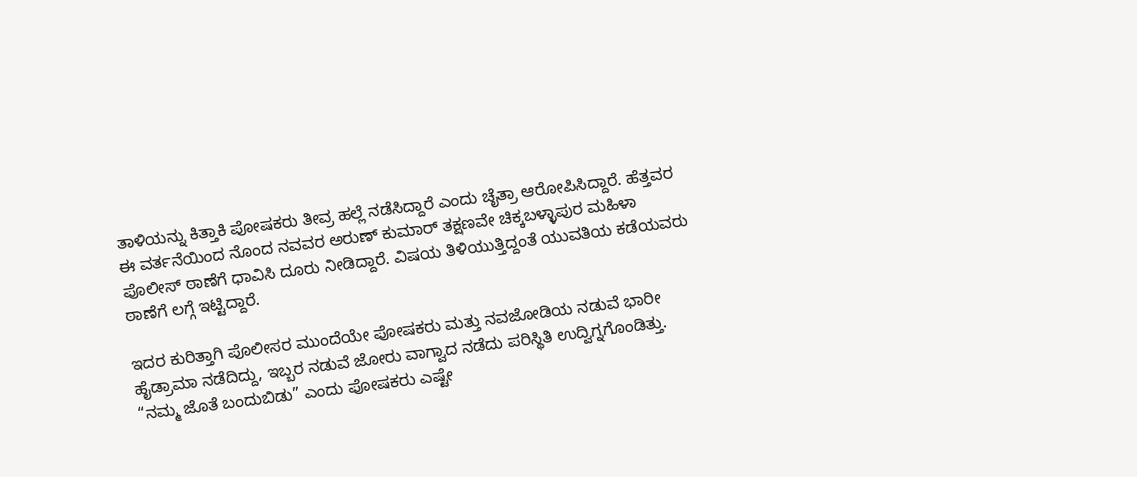ತಾಳಿಯನ್ನು ಕಿತ್ತಾಕಿ ಪೋಷಕರು ತೀವ್ರ ಹಲ್ಲೆ ನಡೆಸಿದ್ದಾರೆ ಎಂದು ಚೈತ್ರಾ ಆರೋಪಿಸಿದ್ದಾರೆ. ಹೆತ್ತವರ ಈ ವರ್ತನೆಯಿಂದ ನೊಂದ ನವವರ ಅರುಣ್ ಕುಮಾರ್ ತಕ್ಷಣವೇ ಚಿಕ್ಕಬಳ್ಳಾಪುರ ಮಹಿಳಾ ಪೊಲೀಸ್ ಠಾಣೆಗೆ ಧಾವಿಸಿ ದೂರು ನೀಡಿದ್ದಾರೆ. ವಿಷಯ ತಿಳಿಯುತ್ತಿದ್ದಂತೆ ಯುವತಿಯ ಕಡೆಯವರು ಠಾಣೆಗೆ ಲಗ್ಗೆ ಇಟ್ಟಿದ್ದಾರೆ.

ಇದರ ಕುರಿತ್ತಾಗಿ ಪೊಲೀಸರ ಮುಂದೆಯೇ ಪೋಷಕರು ಮತ್ತು ನವಜೋಡಿಯ ನಡುವೆ ಭಾರೀ ಹೈಡ್ರಾಮಾ ನಡೆದಿದ್ದು, ಇಬ್ಬರ ನಡುವೆ ಜೋರು ವಾಗ್ವಾದ ನಡೆದು ಪರಿಸ್ಥಿತಿ ಉದ್ವಿಗ್ನಗೊಂಡಿತ್ತು. “ನಮ್ಮ ಜೊತೆ ಬಂದುಬಿಡು” ಎಂದು ಪೋಷಕರು ಎಷ್ಟೇ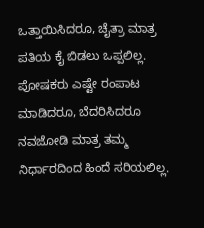ಒತ್ತಾಯಿಸಿದರೂ, ಚೈತ್ರಾ ಮಾತ್ರ ಪತಿಯ ಕೈ ಬಿಡಲು ಒಪ್ಪಲಿಲ್ಲ. ಪೋಷಕರು ಎಷ್ಟೇ ರಂಪಾಟ ಮಾಡಿದರೂ, ಬೆದರಿಸಿದರೂ ನವಜೋಡಿ ಮಾತ್ರ ತಮ್ಮ ನಿರ್ಧಾರದಿಂದ ಹಿಂದೆ ಸರಿಯಲಿಲ್ಲ.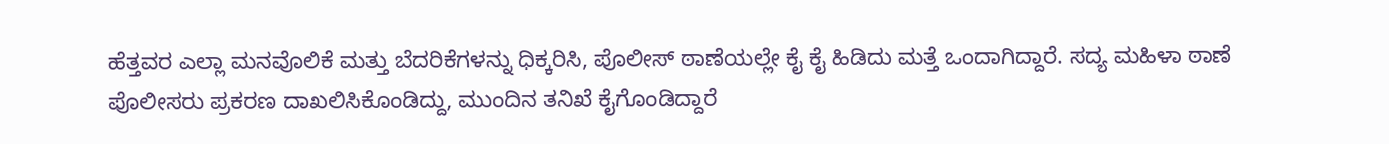ಹೆತ್ತವರ ಎಲ್ಲಾ ಮನವೊಲಿಕೆ ಮತ್ತು ಬೆದರಿಕೆಗಳನ್ನು ಧಿಕ್ಕರಿಸಿ, ಪೊಲೀಸ್ ಠಾಣೆಯಲ್ಲೇ ಕೈ ಕೈ ಹಿಡಿದು ಮತ್ತೆ ಒಂದಾಗಿದ್ದಾರೆ. ಸದ್ಯ ಮಹಿಳಾ ಠಾಣೆ ಪೊಲೀಸರು ಪ್ರಕರಣ ದಾಖಲಿಸಿಕೊಂಡಿದ್ದು, ಮುಂದಿನ ತನಿಖೆ ಕೈಗೊಂಡಿದ್ದಾರೆ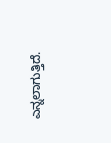ಎನ್ನಲಾಗುತ್ತಿದೆ.